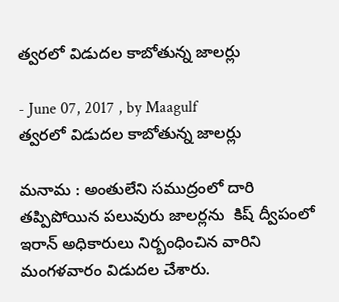త్వరలో విడుదల కాబోతున్న జాలర్లు

- June 07, 2017 , by Maagulf
త్వరలో విడుదల కాబోతున్న జాలర్లు

మనామ : అంతులేని సముద్రంలో దారి తప్పిపోయిన పలువురు జాలర్లను  కిష్ ద్వీపంలో ఇరాన్ అధికారులు నిర్బంధించిన వారిని మంగళవారం విడుదల చేశారు.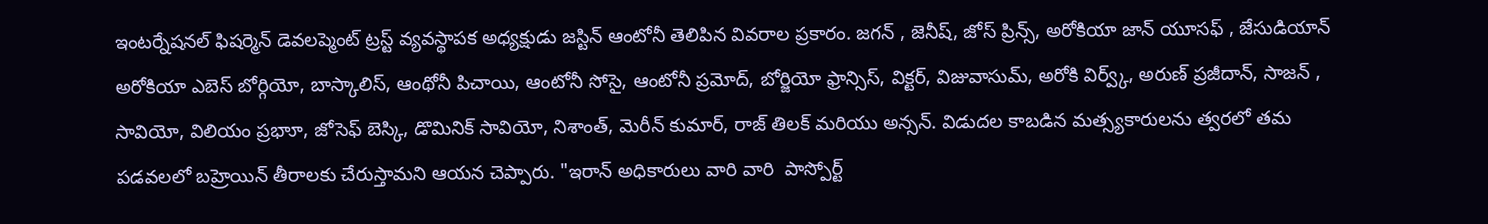ఇంటర్నేషనల్ ఫిషర్మెన్ డెవలప్మెంట్ ట్రస్ట్ వ్యవస్థాపక అధ్యక్షుడు జస్టిన్ ఆంటోనీ తెలిపిన వివరాల ప్రకారం. జగన్ , జెనీష్, జోస్ ప్రిన్స్, అరోకియా జాన్ యూసఫ్ , జేసుడియాన్  అరోకియా ఎబెస్ బోర్గియో, బాస్కాలిస్, ఆంథోనీ పిచాయి, ఆంటోనీ సోసై, ఆంటోనీ ప్రమోద్, బోర్జియో ఫ్రాన్సిస్, విక్టర్, విజువాసుమ్, అరోకి విర్వ్క్, అరుణ్ ప్రజీదాన్, సాజన్ , సావియో, విలియం ప్రభాూ, జోసెఫ్ బెస్కి, డొమినిక్ సావియో, నిశాంత్, మెరీన్ కుమార్, రాజ్ తిలక్ మరియు అన్సన్. విడుదల కాబడిన మత్స్యకారులను త్వరలో తమ పడవలలో బహ్రెయిన్ తీరాలకు చేరుస్తామని ఆయన చెప్పారు. "ఇరాన్ అధికారులు వారి వారి  పాస్పోర్ట్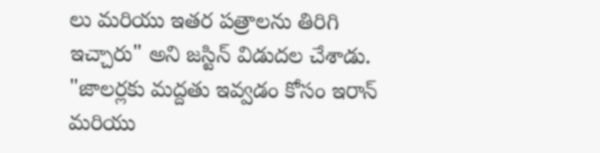లు మరియు ఇతర పత్రాలను తిరిగి ఇచ్చారు" అని జస్టిన్ విడుదల చేశాడు. "జాలర్లకు మద్దతు ఇవ్వడం కోసం ఇరాన్ మరియు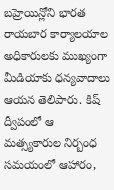బహ్రెయిన్లోని భారత రాయబార కార్యాలయాల అధికారులకు ముఖ్యంగా మీడియాకు ధన్యవాదాలు ఆయన తెలిపారు. కిష్ ద్వీపంలో ఆ మత్స్యకారుల నిర్బంధ సమయంలో ఆహారం,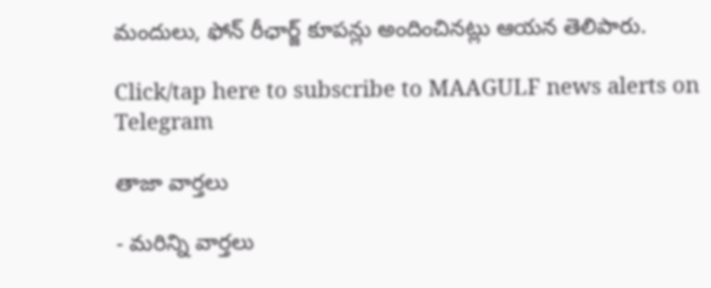మందులు, ఫోన్ రీఛార్జ్ కూపన్లు అందించినట్లు ఆయన తెలిపారు.

Click/tap here to subscribe to MAAGULF news alerts on Telegram

తాజా వార్తలు

- మరిన్ని వార్తలు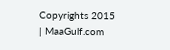Copyrights 2015 | MaaGulf.com